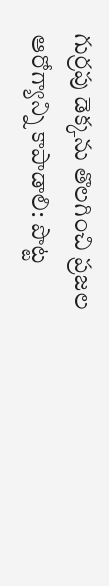గుర్ర‌పు డెక్క‌ను తొల‌గించి ప్ర‌జ‌ల ఆరోగ్యాన్ని కాపాడాలి: పొట్ట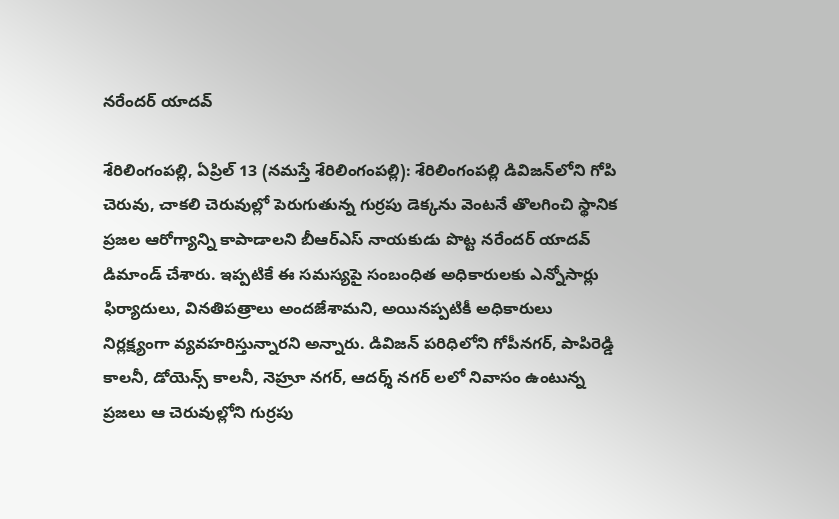న‌రేంద‌ర్ యాద‌వ్

శేరిలింగంప‌ల్లి, ఏప్రిల్ 13 (న‌మ‌స్తే శేరిలింగంప‌ల్లి): శేరిలింగంపల్లి డివిజన్‌లోని గోపి చెరువు, చాకలి చెరువుల్లో పెరుగుతున్న గుర్రపు డెక్కను వెంట‌నే తొలగించి స్థానిక ప్ర‌జ‌ల ఆరోగ్యాన్ని కాపాడాల‌ని బీఆర్ఎస్ నాయ‌కుడు పొట్ట న‌రేంద‌ర్ యాద‌వ్ డిమాండ్ చేశారు. ఇప్ప‌టికే ఈ స‌మ‌స్య‌పై సంబంధిత అధికారుల‌కు ఎన్నోసార్లు ఫిర్యాదులు, విన‌తిప‌త్రాలు అంద‌జేశామ‌ని, అయిన‌ప్ప‌టికీ అధికారులు నిర్ల‌క్ష్యంగా వ్య‌వ‌హ‌రిస్తున్నార‌ని అన్నారు. డివిజ‌న్ ప‌రిధిలోని గోపీనగర్, పాపిరెడ్డి కాలనీ, డోయెన్స్ కాలనీ, నెహ్రూ నగర్, ఆదర్శ్ నగర్ ల‌లో నివాసం ఉంటున్న ప్ర‌జ‌లు ఆ చెరువుల్లోని గుర్ర‌పు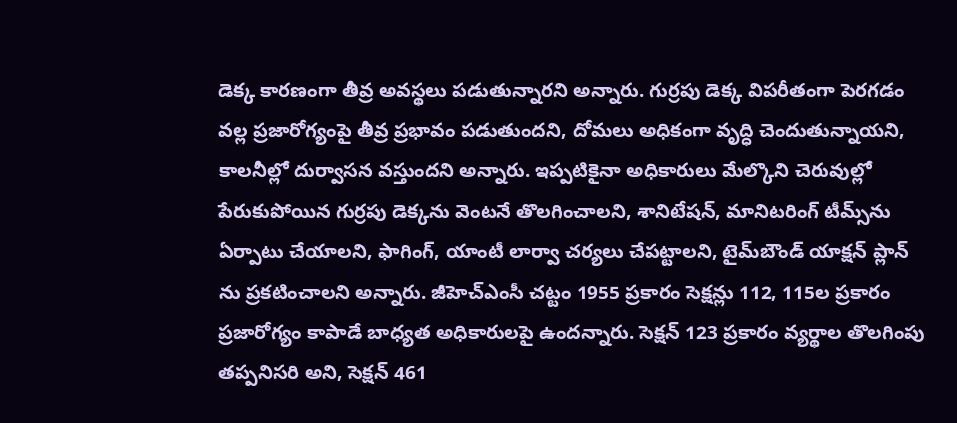డెక్క కార‌ణంగా తీవ్ర అవ‌స్థ‌లు ప‌డుతున్నార‌ని అన్నారు. గుర్ర‌పు డెక్క విప‌రీతంగా పెర‌గ‌డం వ‌ల్ల ప్ర‌జారోగ్యంపై తీవ్ర ప్ర‌భావం ప‌డుతుంద‌ని, దోమ‌లు అధికంగా వృద్ధి చెందుతున్నాయ‌ని, కాల‌నీల్లో దుర్వాస‌న వ‌స్తుంద‌ని అన్నారు. ఇప్ప‌టికైనా అధికారులు మేల్కొని చెరువుల్లో పేరుకుపోయిన గుర్ర‌పు డెక్క‌ను వెంట‌నే తొలగించాల‌ని, శానిటేష‌న్‌, మానిట‌రింగ్ టీమ్స్‌ను ఏర్పాటు చేయాల‌ని, ఫాగింగ్‌, యాంటీ లార్వా చ‌ర్య‌లు చేప‌ట్టాల‌ని, టైమ్‌బౌండ్ యాక్షన్ ప్లాన్ ను ప్రకటించాలని అన్నారు. జీహెచ్ఎంసీ చ‌ట్టం 1955 ప్ర‌కారం సెక్ష‌న్లు 112, 115ల ప్ర‌కారం ప్ర‌జారోగ్యం కాపాడే బాధ్య‌త అధికారుల‌పై ఉంద‌న్నారు. సెక్ష‌న్ 123 ప్ర‌కారం వ్య‌ర్థాల తొల‌గింపు త‌ప్ప‌నిస‌రి అని, సెక్ష‌న్ 461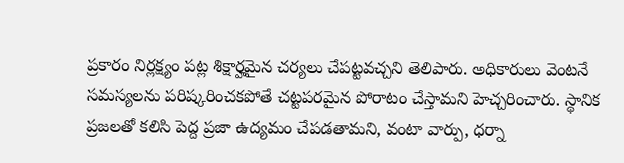ప్ర‌కారం నిర్ల‌క్ష్యం ప‌ట్ల శిక్షార్హమైన చ‌ర్య‌లు చేప‌ట్ట‌వ‌చ్చ‌ని తెలిపారు. అధికారులు వెంట‌నే స‌మ‌స్య‌ల‌ను ప‌రిష్క‌రించ‌క‌పోతే చ‌ట్ట‌ప‌ర‌మైన పోరాటం చేస్తామ‌ని హెచ్చ‌రించారు. స్థానిక ప్ర‌జ‌ల‌తో క‌లిసి పెద్ద ప్ర‌జా ఉద్య‌మం చేప‌డ‌తామ‌ని, వంటా వార్పు, ధ‌ర్నా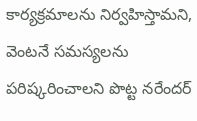కార్య‌క్ర‌మాల‌ను నిర్వ‌హిస్తామ‌ని, వెంటనే స‌మ‌స్య‌ల‌ను ప‌రిష్క‌రించాల‌ని పొట్ట న‌రేంద‌ర్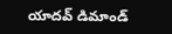యాద‌వ్ డిమాండ్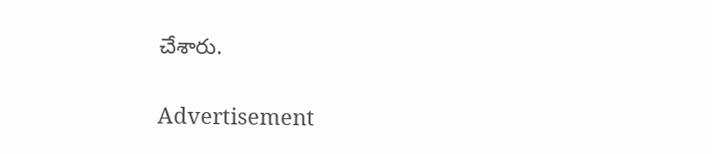చేశారు.

Advertisement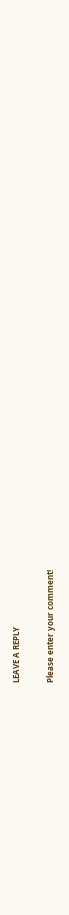LEAVE A REPLY

Please enter your comment!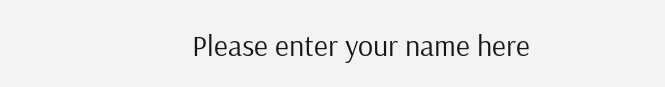Please enter your name here